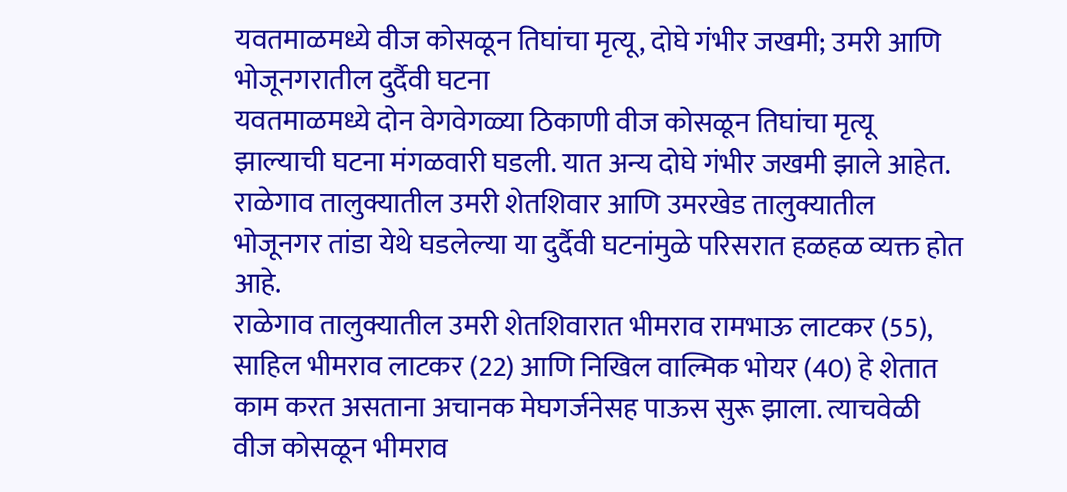यवतमाळमध्ये वीज कोसळून तिघांचा मृत्यू, दोघे गंभीर जखमी; उमरी आणि भोजूनगरातील दुर्दैवी घटना
यवतमाळमध्ये दोन वेगवेगळ्या ठिकाणी वीज कोसळून तिघांचा मृत्यू झाल्याची घटना मंगळवारी घडली. यात अन्य दोघे गंभीर जखमी झाले आहेत. राळेगाव तालुक्यातील उमरी शेतशिवार आणि उमरखेड तालुक्यातील भोजूनगर तांडा येथे घडलेल्या या दुर्दैवी घटनांमुळे परिसरात हळहळ व्यक्त होत आहे.
राळेगाव तालुक्यातील उमरी शेतशिवारात भीमराव रामभाऊ लाटकर (55), साहिल भीमराव लाटकर (22) आणि निखिल वाल्मिक भोयर (40) हे शेतात काम करत असताना अचानक मेघगर्जनेसह पाऊस सुरू झाला. त्याचवेळी वीज कोसळून भीमराव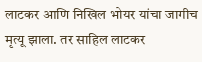लाटकर आणि निखिल भोयर यांचा जागीच मृत्यू झाला. तर साहिल लाटकर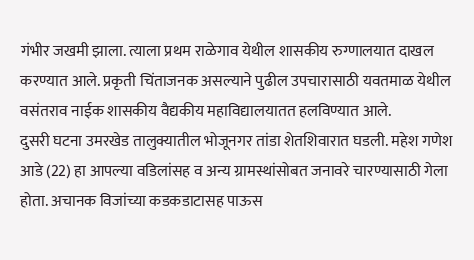गंभीर जखमी झाला. त्याला प्रथम राळेगाव येथील शासकीय रुग्णालयात दाखल करण्यात आले. प्रकृती चिंताजनक असल्याने पुढील उपचारासाठी यवतमाळ येथील वसंतराव नाईक शासकीय वैद्यकीय महाविद्यालयातत हलविण्यात आले.
दुसरी घटना उमरखेड तालुक्यातील भोजूनगर तांडा शेतशिवारात घडली. महेश गणेश आडे (22) हा आपल्या वडिलांसह व अन्य ग्रामस्थांसोबत जनावरे चारण्यासाठी गेला होता. अचानक विजांच्या कडकडाटासह पाऊस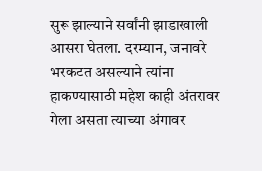सुरू झाल्याने सर्वांनी झाडाखाली आसरा घेतला. दरम्यान, जनावरे भरकटत असल्याने त्यांना हाकण्यासाठी महेश काही अंतरावर गेला असता त्याच्या अंगावर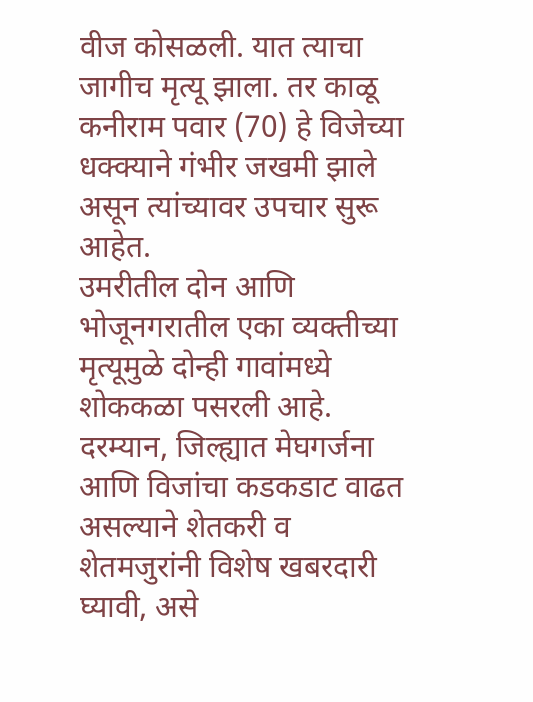वीज कोसळली. यात त्याचा जागीच मृत्यू झाला. तर काळू कनीराम पवार (70) हे विजेच्या धक्क्याने गंभीर जखमी झाले असून त्यांच्यावर उपचार सुरू आहेत.
उमरीतील दोन आणि भोजूनगरातील एका व्यक्तीच्या मृत्यूमुळे दोन्ही गावांमध्ये शोककळा पसरली आहे. दरम्यान, जिल्ह्यात मेघगर्जना आणि विजांचा कडकडाट वाढत असल्याने शेतकरी व शेतमजुरांनी विशेष खबरदारी घ्यावी, असे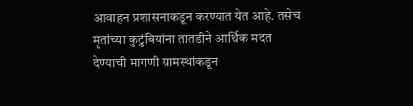आवाहन प्रशासनाकडून करण्यात येत आहे. तसेच मृतांच्या कुटुंबियांना तातडीने आर्थिक मदत देण्याची मागणी ग्रामस्थांकडून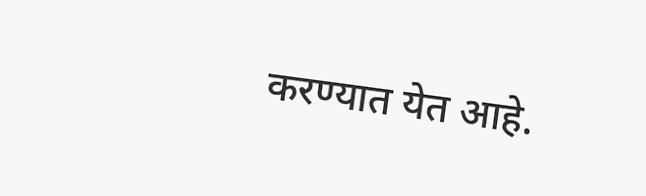करण्यात येत आहे.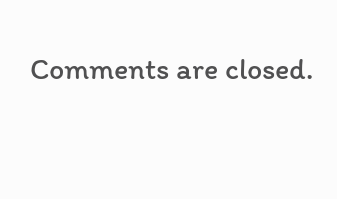Comments are closed.